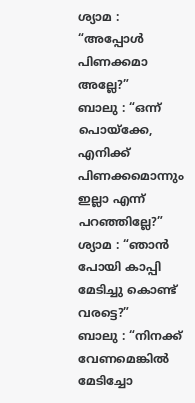ശ്യാമ : “അപ്പോൾ പിണക്കമാ അല്ലേ?”
ബാലു : “ഒന്ന് പൊയ്ക്കേ, എനിക്ക് പിണക്കമൊന്നും ഇല്ലാ എന്ന് പറഞ്ഞില്ലേ?”
ശ്യാമ : “ഞാൻ പോയി കാപ്പി മേടിച്ചു കൊണ്ട് വരട്ടെ?”
ബാലു : “നിനക്ക് വേണമെങ്കിൽ മേടിച്ചോ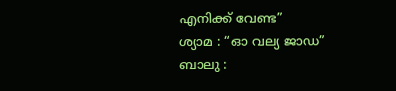എനിക്ക് വേണ്ട”
ശ്യാമ : “ഓ വല്യ ജാഡ”
ബാലു :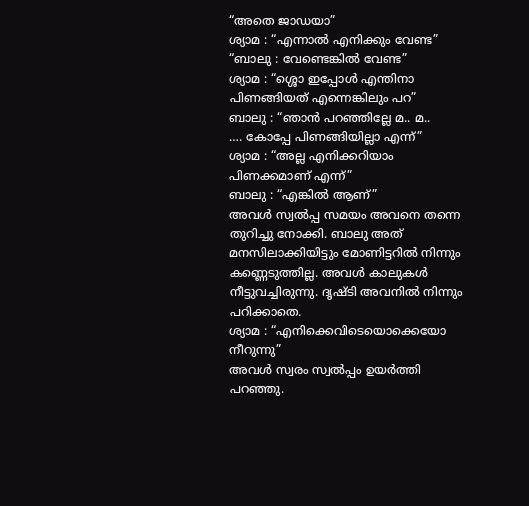“അതെ ജാഡയാ”
ശ്യാമ : “എന്നാൽ എനിക്കും വേണ്ട”
“ബാലു : വേണ്ടെങ്കിൽ വേണ്ട”
ശ്യാമ : “ശ്ശൊ ഇപ്പോൾ എന്തിനാ പിണങ്ങിയത് എന്നെങ്കിലും പറ”
ബാലു : “ഞാൻ പറഞ്ഞില്ലേ മ.. മ..
…. കോപ്പേ പിണങ്ങിയില്ലാ എന്ന്”
ശ്യാമ : “അല്ല എനിക്കറിയാം പിണക്കമാണ് എന്ന്”
ബാലു : “എങ്കിൽ ആണ്”
അവൾ സ്വൽപ്പ സമയം അവനെ തന്നെ തുറിച്ചു നോക്കി. ബാലു അത് മനസിലാക്കിയിട്ടും മോണിട്ടറിൽ നിന്നും കണ്ണെടുത്തില്ല. അവൾ കാലുകൾ നീട്ടുവച്ചിരുന്നു. ദൃഷ്ടി അവനിൽ നിന്നും പറിക്കാതെ.
ശ്യാമ : “എനിക്കെവിടെയൊക്കെയോ നീറുന്നു”
അവൾ സ്വരം സ്വൽപ്പം ഉയർത്തി പറഞ്ഞു.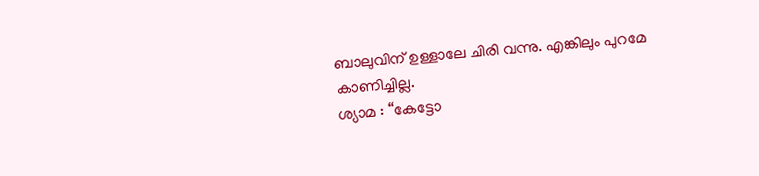ബാലുവിന് ഉള്ളാലേ ചിരി വന്നു. എങ്കിലും പുറമേ കാണിച്ചില്ല.
ശ്യാമ : “കേട്ടോ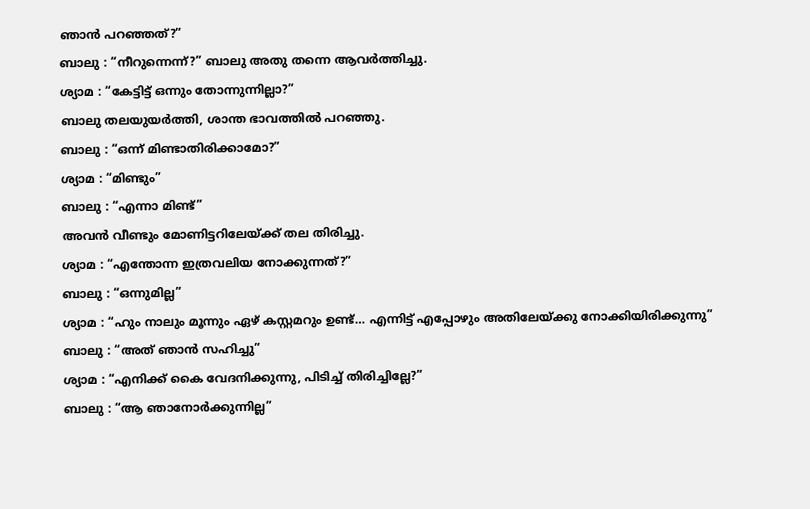ഞാൻ പറഞ്ഞത്?”
ബാലു : “നീറുന്നെന്ന്?” ബാലു അതു തന്നെ ആവർത്തിച്ചു.
ശ്യാമ : “കേട്ടിട്ട് ഒന്നും തോന്നുന്നില്ലാ?”
ബാലു തലയുയർത്തി, ശാന്ത ഭാവത്തിൽ പറഞ്ഞു.
ബാലു : “ഒന്ന് മിണ്ടാതിരിക്കാമോ?”
ശ്യാമ : “മിണ്ടും”
ബാലു : “എന്നാ മിണ്ട്”
അവൻ വീണ്ടും മോണിട്ടറിലേയ്ക്ക് തല തിരിച്ചു.
ശ്യാമ : “എന്തോന്ന ഇത്രവലിയ നോക്കുന്നത്?”
ബാലു : “ഒന്നുമില്ല”
ശ്യാമ : “ഹും നാലും മൂന്നും ഏഴ് കസ്റ്റമറും ഉണ്ട്… എന്നിട്ട് എപ്പോഴും അതിലേയ്ക്കു നോക്കിയിരിക്കുന്നു”
ബാലു : “അത് ഞാൻ സഹിച്ചു”
ശ്യാമ : “എനിക്ക് കൈ വേദനിക്കുന്നു, പിടിച്ച് തിരിച്ചില്ലേ?”
ബാലു : “ആ ഞാനോർക്കുന്നില്ല”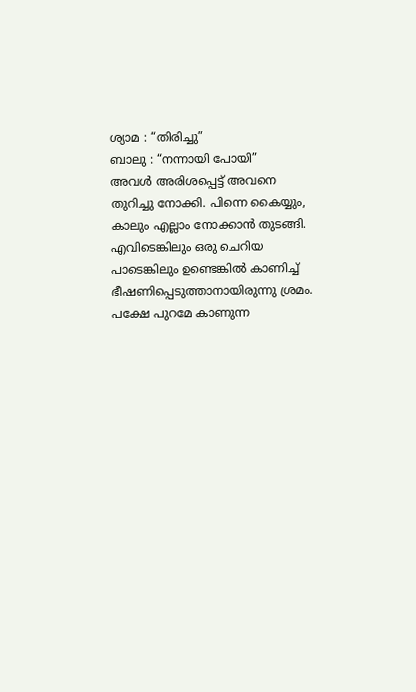ശ്യാമ : “തിരിച്ചു”
ബാലു : “നന്നായി പോയി”
അവൾ അരിശപ്പെട്ട് അവനെ തുറിച്ചു നോക്കി. പിന്നെ കൈയ്യും, കാലും എല്ലാം നോക്കാൻ തുടങ്ങി. എവിടെങ്കിലും ഒരു ചെറിയ പാടെങ്കിലും ഉണ്ടെങ്കിൽ കാണിച്ച് ഭീഷണിപ്പെടുത്താനായിരുന്നു ശ്രമം. പക്ഷേ പുറമേ കാണുന്ന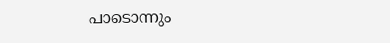പാടൊന്നും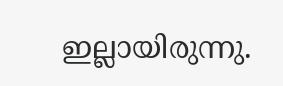ഇല്ലായിരുന്നു.